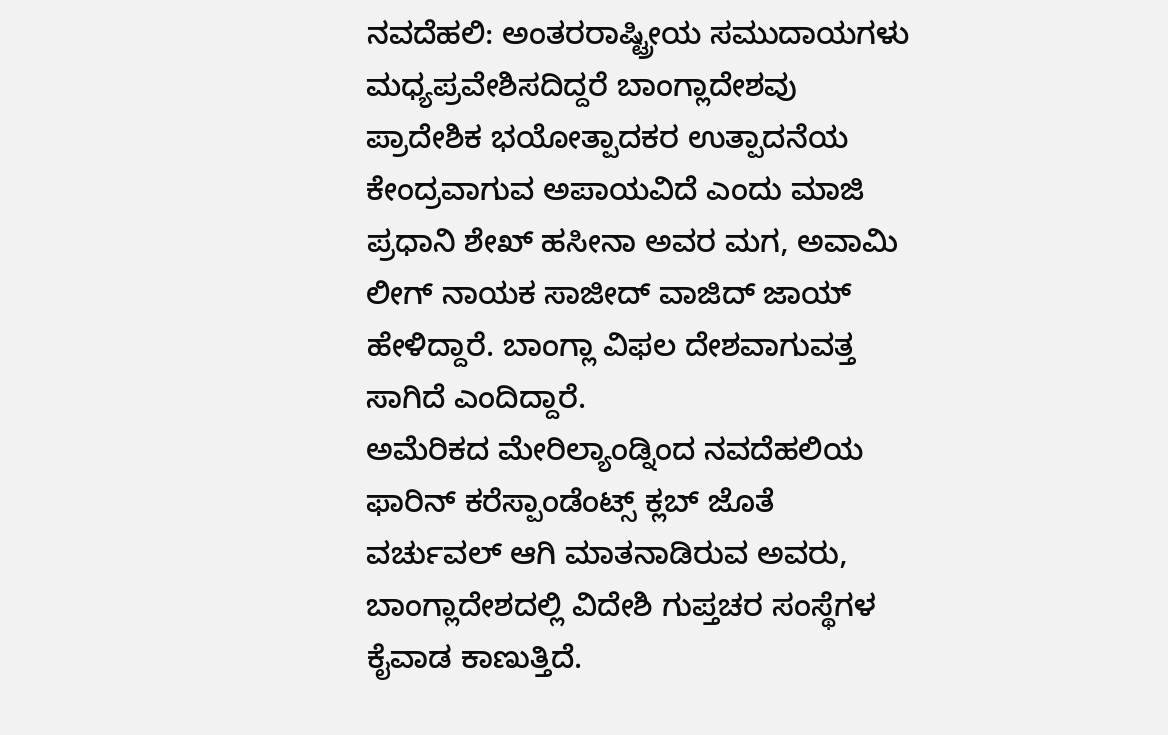ನವದೆಹಲಿ: ಅಂತರರಾಷ್ಟ್ರೀಯ ಸಮುದಾಯಗಳು ಮಧ್ಯಪ್ರವೇಶಿಸದಿದ್ದರೆ ಬಾಂಗ್ಲಾದೇಶವು ಪ್ರಾದೇಶಿಕ ಭಯೋತ್ಪಾದಕರ ಉತ್ಪಾದನೆಯ ಕೇಂದ್ರವಾಗುವ ಅಪಾಯವಿದೆ ಎಂದು ಮಾಜಿ ಪ್ರಧಾನಿ ಶೇಖ್ ಹಸೀನಾ ಅವರ ಮಗ, ಅವಾಮಿ ಲೀಗ್ ನಾಯಕ ಸಾಜೀದ್ ವಾಜಿದ್ ಜಾಯ್ ಹೇಳಿದ್ದಾರೆ. ಬಾಂಗ್ಲಾ ವಿಫಲ ದೇಶವಾಗುವತ್ತ ಸಾಗಿದೆ ಎಂದಿದ್ದಾರೆ.
ಅಮೆರಿಕದ ಮೇರಿಲ್ಯಾಂಡ್ನಿಂದ ನವದೆಹಲಿಯ ಫಾರಿನ್ ಕರೆಸ್ಪಾಂಡೆಂಟ್ಸ್ ಕ್ಲಬ್ ಜೊತೆ ವರ್ಚುವಲ್ ಆಗಿ ಮಾತನಾಡಿರುವ ಅವರು, ಬಾಂಗ್ಲಾದೇಶದಲ್ಲಿ ವಿದೇಶಿ ಗುಪ್ತಚರ ಸಂಸ್ಥೆಗಳ ಕೈವಾಡ ಕಾಣುತ್ತಿದೆ.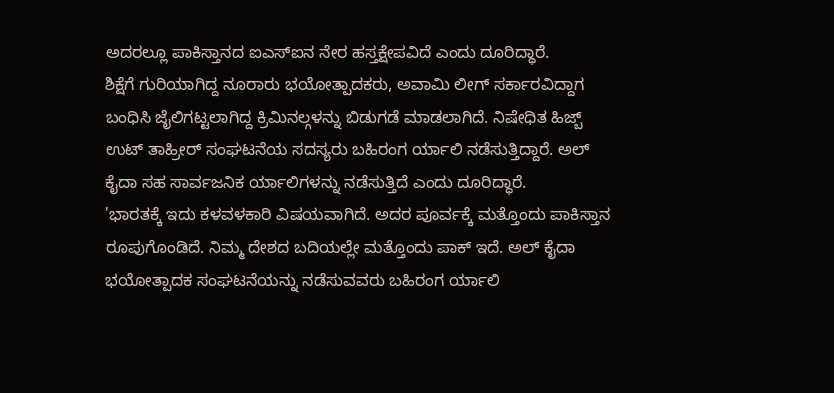ಅದರಲ್ಲೂ ಪಾಕಿಸ್ತಾನದ ಐಎಸ್ಐನ ನೇರ ಹಸ್ತಕ್ಷೇಪವಿದೆ ಎಂದು ದೂರಿದ್ಧಾರೆ.
ಶಿಕ್ಷೆಗೆ ಗುರಿಯಾಗಿದ್ದ ನೂರಾರು ಭಯೋತ್ಪಾದಕರು, ಅವಾಮಿ ಲೀಗ್ ಸರ್ಕಾರವಿದ್ದಾಗ ಬಂಧಿಸಿ ಜೈಲಿಗಟ್ಟಲಾಗಿದ್ದ ಕ್ರಿಮಿನಲ್ಗಳನ್ನು ಬಿಡುಗಡೆ ಮಾಡಲಾಗಿದೆ. ನಿಷೇಧಿತ ಹಿಜ್ಬ್ ಉಟ್ ತಾಹ್ರೀರ್ ಸಂಘಟನೆಯ ಸದಸ್ಯರು ಬಹಿರಂಗ ರ್ಯಾಲಿ ನಡೆಸುತ್ತಿದ್ದಾರೆ. ಅಲ್ ಕೈದಾ ಸಹ ಸಾರ್ವಜನಿಕ ರ್ಯಾಲಿಗಳನ್ನು ನಡೆಸುತ್ತಿದೆ ಎಂದು ದೂರಿದ್ಧಾರೆ.
'ಭಾರತಕ್ಕೆ ಇದು ಕಳವಳಕಾರಿ ವಿಷಯವಾಗಿದೆ. ಅದರ ಪೂರ್ವಕ್ಕೆ ಮತ್ತೊಂದು ಪಾಕಿಸ್ತಾನ ರೂಪುಗೊಂಡಿದೆ. ನಿಮ್ಮ ದೇಶದ ಬದಿಯಲ್ಲೇ ಮತ್ತೊಂದು ಪಾಕ್ ಇದೆ. ಅಲ್ ಕೈದಾ ಭಯೋತ್ಪಾದಕ ಸಂಘಟನೆಯನ್ನು ನಡೆಸುವವರು ಬಹಿರಂಗ ರ್ಯಾಲಿ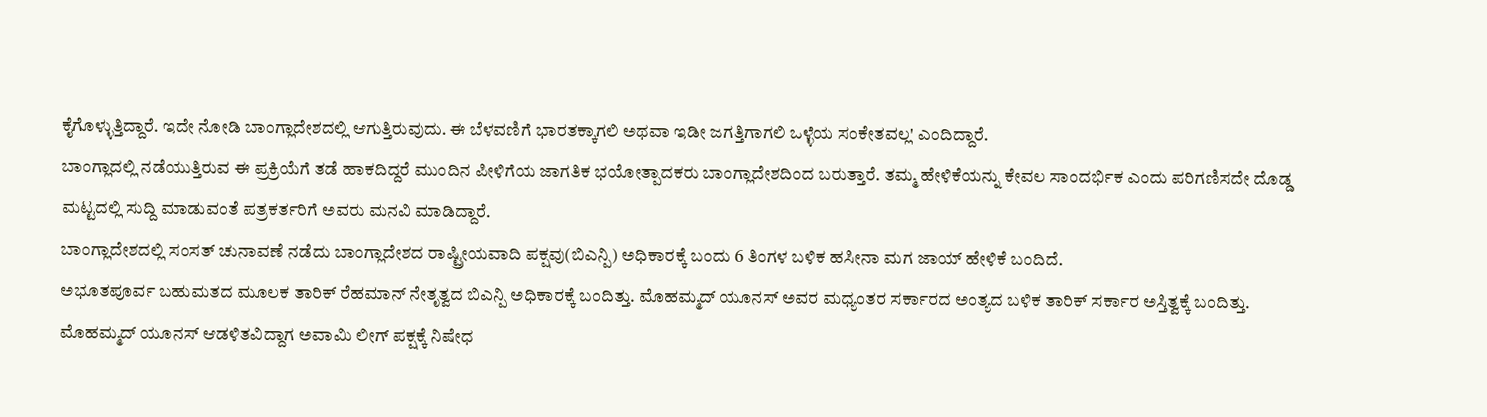ಕೈಗೊಳ್ಳುತ್ತಿದ್ದಾರೆ. ಇದೇ ನೋಡಿ ಬಾಂಗ್ಲಾದೇಶದಲ್ಲಿ ಆಗುತ್ತಿರುವುದು. ಈ ಬೆಳವಣಿಗೆ ಭಾರತಕ್ಕಾಗಲಿ ಅಥವಾ ಇಡೀ ಜಗತ್ತಿಗಾಗಲಿ ಒಳ್ಳೆಯ ಸಂಕೇತವಲ್ಲ' ಎಂದಿದ್ದಾರೆ.
ಬಾಂಗ್ಲಾದಲ್ಲಿ ನಡೆಯುತ್ತಿರುವ ಈ ಪ್ರಕ್ರಿಯೆಗೆ ತಡೆ ಹಾಕದಿದ್ದರೆ ಮುಂದಿನ ಪೀಳಿಗೆಯ ಜಾಗತಿಕ ಭಯೋತ್ಪಾದಕರು ಬಾಂಗ್ಲಾದೇಶದಿಂದ ಬರುತ್ತಾರೆ. ತಮ್ಮ ಹೇಳಿಕೆಯನ್ನು ಕೇವಲ ಸಾಂದರ್ಭಿಕ ಎಂದು ಪರಿಗಣಿಸದೇ ದೊಡ್ಡ ಮಟ್ಟದಲ್ಲಿ ಸುದ್ದಿ ಮಾಡುವಂತೆ ಪತ್ರಕರ್ತರಿಗೆ ಅವರು ಮನವಿ ಮಾಡಿದ್ದಾರೆ.
ಬಾಂಗ್ಲಾದೇಶದಲ್ಲಿ ಸಂಸತ್ ಚುನಾವಣೆ ನಡೆದು ಬಾಂಗ್ಲಾದೇಶದ ರಾಷ್ಟ್ರೀಯವಾದಿ ಪಕ್ಷವು(ಬಿಎನ್ಪಿ) ಅಧಿಕಾರಕ್ಕೆ ಬಂದು 6 ತಿಂಗಳ ಬಳಿಕ ಹಸೀನಾ ಮಗ ಜಾಯ್ ಹೇಳಿಕೆ ಬಂದಿದೆ.
ಅಭೂತಪೂರ್ವ ಬಹುಮತದ ಮೂಲಕ ತಾರಿಕ್ ರೆಹಮಾನ್ ನೇತೃತ್ವದ ಬಿಎನ್ಪಿ ಅಧಿಕಾರಕ್ಕೆ ಬಂದಿತ್ತು. ಮೊಹಮ್ಮದ್ ಯೂನಸ್ ಅವರ ಮಧ್ಯಂತರ ಸರ್ಕಾರದ ಅಂತ್ಯದ ಬಳಿಕ ತಾರಿಕ್ ಸರ್ಕಾರ ಅಸ್ತಿತ್ವಕ್ಕೆ ಬಂದಿತ್ತು.
ಮೊಹಮ್ಮದ್ ಯೂನಸ್ ಆಡಳಿತವಿದ್ದಾಗ ಅವಾಮಿ ಲೀಗ್ ಪಕ್ಷಕ್ಕೆ ನಿಷೇಧ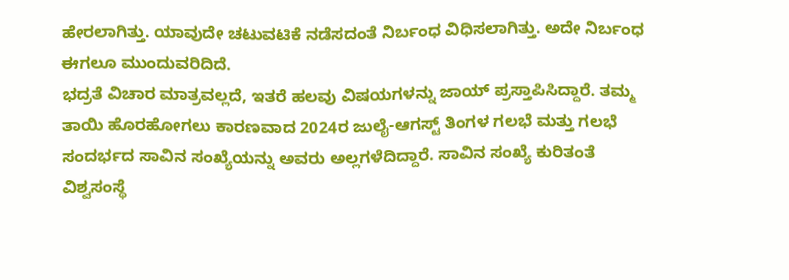ಹೇರಲಾಗಿತ್ತು. ಯಾವುದೇ ಚಟುವಟಿಕೆ ನಡೆಸದಂತೆ ನಿರ್ಬಂಧ ವಿಧಿಸಲಾಗಿತ್ತು. ಅದೇ ನಿರ್ಬಂಧ ಈಗಲೂ ಮುಂದುವರಿದಿದೆ.
ಭದ್ರತೆ ವಿಚಾರ ಮಾತ್ರವಲ್ಲದೆ, ಇತರೆ ಹಲವು ವಿಷಯಗಳನ್ನು ಜಾಯ್ ಪ್ರಸ್ತಾಪಿಸಿದ್ದಾರೆ. ತಮ್ಮ ತಾಯಿ ಹೊರಹೋಗಲು ಕಾರಣವಾದ 2024ರ ಜುಲೈ-ಆಗಸ್ಟ್ ತಿಂಗಳ ಗಲಭೆ ಮತ್ತು ಗಲಭೆ ಸಂದರ್ಭದ ಸಾವಿನ ಸಂಖ್ಯೆಯನ್ನು ಅವರು ಅಲ್ಲಗಳೆದಿದ್ದಾರೆ. ಸಾವಿನ ಸಂಖ್ಯೆ ಕುರಿತಂತೆ ವಿಶ್ವಸಂಸ್ಥೆ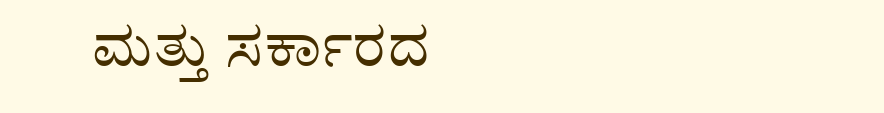ಮತ್ತು ಸರ್ಕಾರದ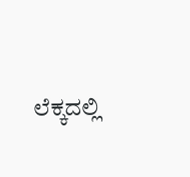ಲೆಕ್ಕದಲ್ಲಿ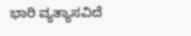ಭಾರಿ ವ್ಯತ್ಯಾಸವಿದೆ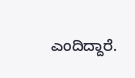ಎಂದಿದ್ದಾರೆ.